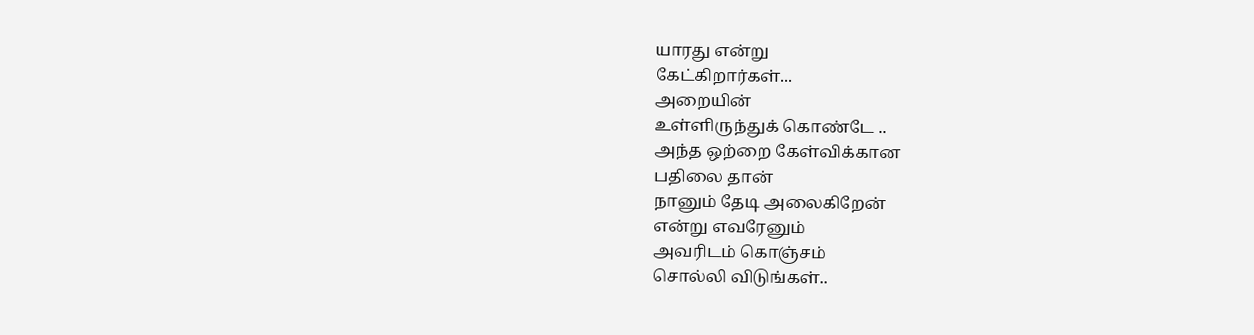யாரது என்று
கேட்கிறார்கள்...
அறையின்
உள்ளிருந்துக் கொண்டே ..
அந்த ஒற்றை கேள்விக்கான
பதிலை தான்
நானும் தேடி அலைகிறேன்
என்று எவரேனும்
அவரிடம் கொஞ்சம்
சொல்லி விடுங்கள்..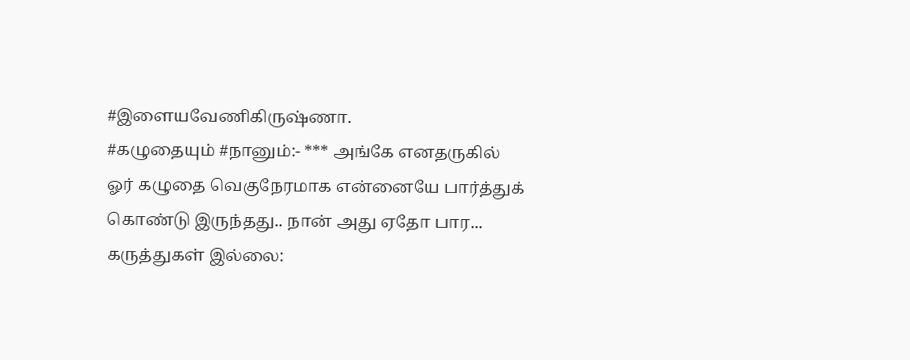#இளையவேணிகிருஷ்ணா.
#கழுதையும் #நானும்:- *** அங்கே எனதருகில் ஓர் கழுதை வெகுநேரமாக என்னையே பார்த்துக் கொண்டு இருந்தது.. நான் அது ஏதோ பார...
கருத்துகள் இல்லை: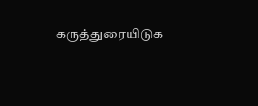கருத்துரையிடுக